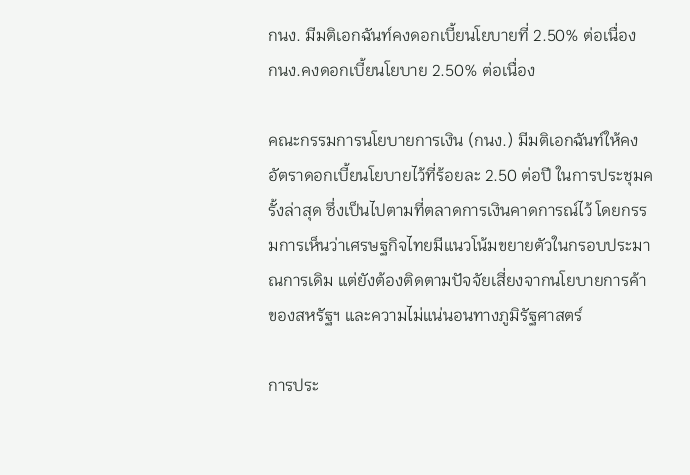กนง. มีมติเอกฉันท์คงดอกเบี้ยนโยบายที่ 2.50% ต่อเนื่อง
กนง.คงดอกเบี้ยนโยบาย 2.50% ต่อเนื่อง

คณะกรรมการนโยบายการเงิน (กนง.) มีมติเอกฉันท์ให้คงอัตราดอกเบี้ยนโยบายไว้ที่ร้อยละ 2.50 ต่อปี ในการประชุมครั้งล่าสุด ซึ่งเป็นไปตามที่ตลาดการเงินคาดการณ์ไว้ โดยกรรมการเห็นว่าเศรษฐกิจไทยมีแนวโน้มขยายตัวในกรอบประมาณการเดิม แต่ยังต้องติดตามปัจจัยเสี่ยงจากนโยบายการค้าของสหรัฐฯ และความไม่แน่นอนทางภูมิรัฐศาสตร์

การประ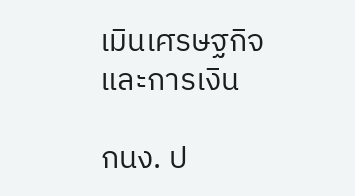เมินเศรษฐกิจและการเงิน

กนง. ป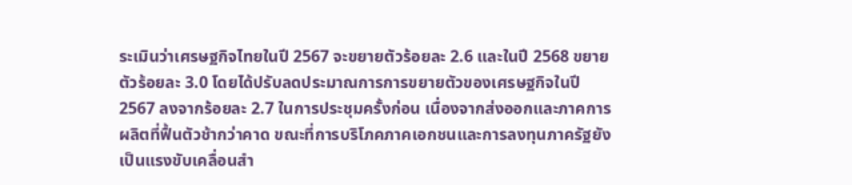ระเมินว่าเศรษฐกิจไทยในปี 2567 จะขยายตัวร้อยละ 2.6 และในปี 2568 ขยายตัวร้อยละ 3.0 โดยได้ปรับลดประมาณการการขยายตัวของเศรษฐกิจในปี 2567 ลงจากร้อยละ 2.7 ในการประชุมครั้งก่อน เนื่องจากส่งออกและภาคการผลิตที่ฟื้นตัวช้ากว่าคาด ขณะที่การบริโภคภาคเอกชนและการลงทุนภาครัฐยังเป็นแรงขับเคลื่อนสำ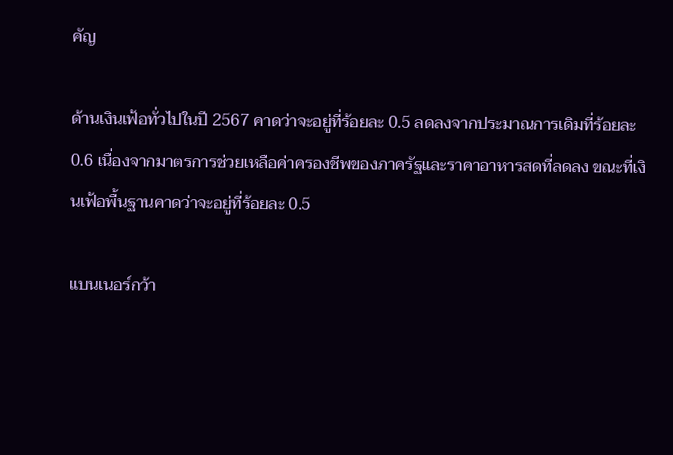คัญ

ด้านเงินเฟ้อทั่วไปในปี 2567 คาดว่าจะอยู่ที่ร้อยละ 0.5 ลดลงจากประมาณการเดิมที่ร้อยละ 0.6 เนื่องจากมาตรการช่วยเหลือค่าครองชีพของภาครัฐและราคาอาหารสดที่ลดลง ขณะที่เงินเฟ้อพื้นฐานคาดว่าจะอยู่ที่ร้อยละ 0.5

แบนเนอร์กว้า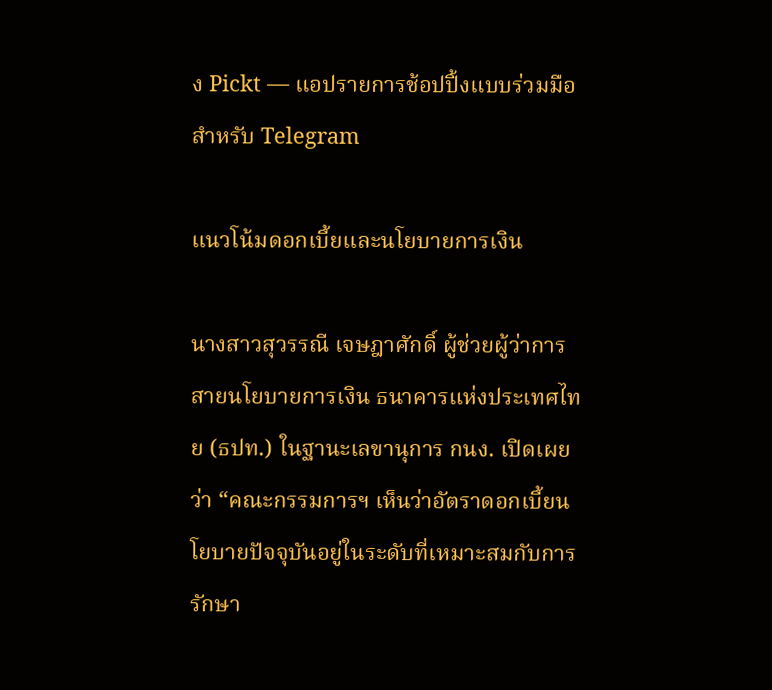ง Pickt — แอปรายการช้อปปิ้งแบบร่วมมือสำหรับ Telegram

แนวโน้มดอกเบี้ยและนโยบายการเงิน

นางสาวสุวรรณี เจษฎาศักดิ์ ผู้ช่วยผู้ว่าการ สายนโยบายการเงิน ธนาคารแห่งประเทศไทย (ธปท.) ในฐานะเลขานุการ กนง. เปิดเผยว่า “คณะกรรมการฯ เห็นว่าอัตราดอกเบี้ยนโยบายปัจจุบันอยู่ในระดับที่เหมาะสมกับการรักษา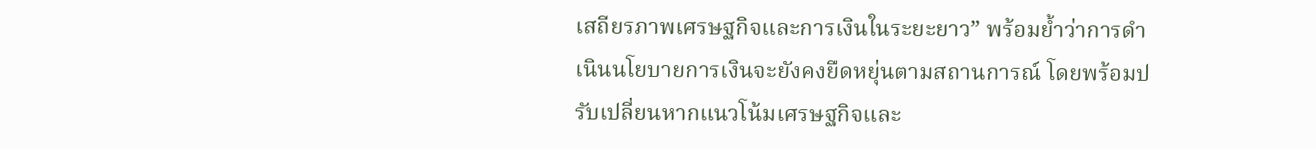เสถียรภาพเศรษฐกิจและการเงินในระยะยาว” พร้อมย้ำว่าการดำเนินนโยบายการเงินจะยังคงยืดหยุ่นตามสถานการณ์ โดยพร้อมปรับเปลี่ยนหากแนวโน้มเศรษฐกิจและ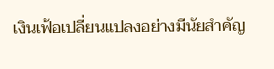เงินเฟ้อเปลี่ยนแปลงอย่างมีนัยสำคัญ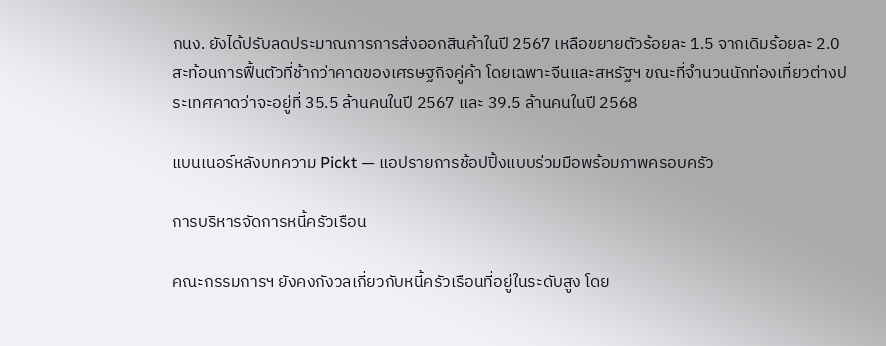กนง. ยังได้ปรับลดประมาณการการส่งออกสินค้าในปี 2567 เหลือขยายตัวร้อยละ 1.5 จากเดิมร้อยละ 2.0 สะท้อนการฟื้นตัวที่ช้ากว่าคาดของเศรษฐกิจคู่ค้า โดยเฉพาะจีนและสหรัฐฯ ขณะที่จำนวนนักท่องเที่ยวต่างประเทศคาดว่าจะอยู่ที่ 35.5 ล้านคนในปี 2567 และ 39.5 ล้านคนในปี 2568

แบนเนอร์หลังบทความ Pickt — แอปรายการช้อปปิ้งแบบร่วมมือพร้อมภาพครอบครัว

การบริหารจัดการหนี้ครัวเรือน

คณะกรรมการฯ ยังคงกังวลเกี่ยวกับหนี้ครัวเรือนที่อยู่ในระดับสูง โดย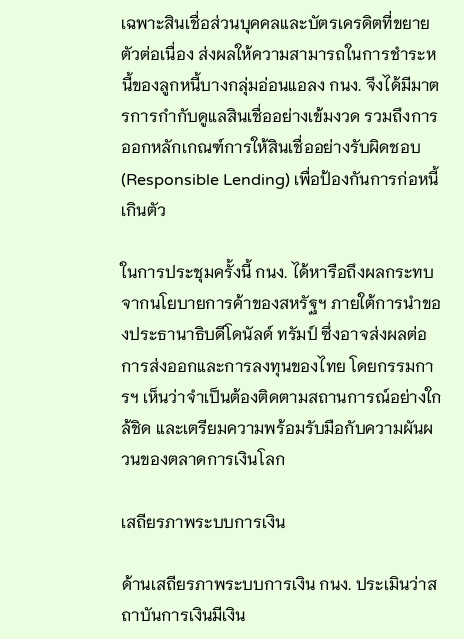เฉพาะสินเชื่อส่วนบุคคลและบัตรเครดิตที่ขยายตัวต่อเนื่อง ส่งผลให้ความสามารถในการชำระหนี้ของลูกหนี้บางกลุ่มอ่อนแอลง กนง. จึงได้มีมาตรการกำกับดูแลสินเชื่ออย่างเข้มงวด รวมถึงการออกหลักเกณฑ์การให้สินเชื่ออย่างรับผิดชอบ (Responsible Lending) เพื่อป้องกันการก่อหนี้เกินตัว

ในการประชุมครั้งนี้ กนง. ได้หารือถึงผลกระทบจากนโยบายการค้าของสหรัฐฯ ภายใต้การนำของประธานาธิบดีโดนัลด์ ทรัมป์ ซึ่งอาจส่งผลต่อการส่งออกและการลงทุนของไทย โดยกรรมการฯ เห็นว่าจำเป็นต้องติดตามสถานการณ์อย่างใกล้ชิด และเตรียมความพร้อมรับมือกับความผันผวนของตลาดการเงินโลก

เสถียรภาพระบบการเงิน

ด้านเสถียรภาพระบบการเงิน กนง. ประเมินว่าสถาบันการเงินมีเงิน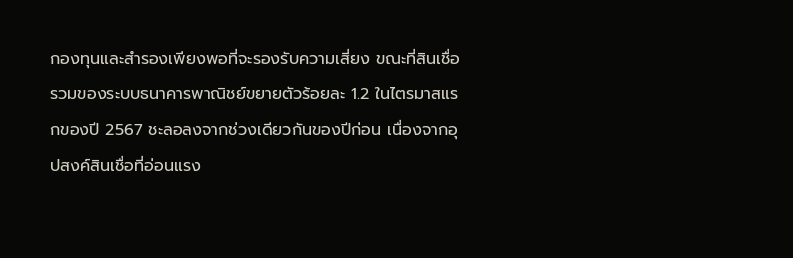กองทุนและสำรองเพียงพอที่จะรองรับความเสี่ยง ขณะที่สินเชื่อรวมของระบบธนาคารพาณิชย์ขยายตัวร้อยละ 1.2 ในไตรมาสแรกของปี 2567 ชะลอลงจากช่วงเดียวกันของปีก่อน เนื่องจากอุปสงค์สินเชื่อที่อ่อนแรง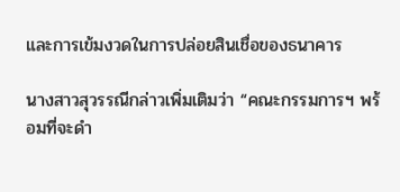และการเข้มงวดในการปล่อยสินเชื่อของธนาคาร

นางสาวสุวรรณีกล่าวเพิ่มเติมว่า “คณะกรรมการฯ พร้อมที่จะดำ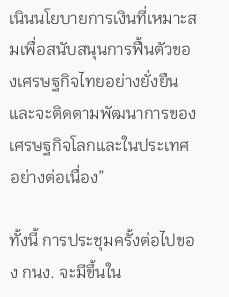เนินนโยบายการเงินที่เหมาะสมเพื่อสนับสนุนการฟื้นตัวของเศรษฐกิจไทยอย่างยั่งยืน และจะติดตามพัฒนาการของเศรษฐกิจโลกและในประเทศอย่างต่อเนื่อง”

ทั้งนี้ การประชุมครั้งต่อไปของ กนง. จะมีขึ้นใน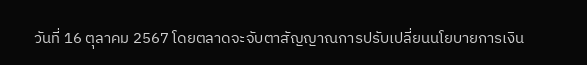วันที่ 16 ตุลาคม 2567 โดยตลาดจะจับตาสัญญาณการปรับเปลี่ยนนโยบายการเงิน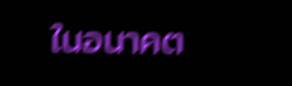ในอนาคต